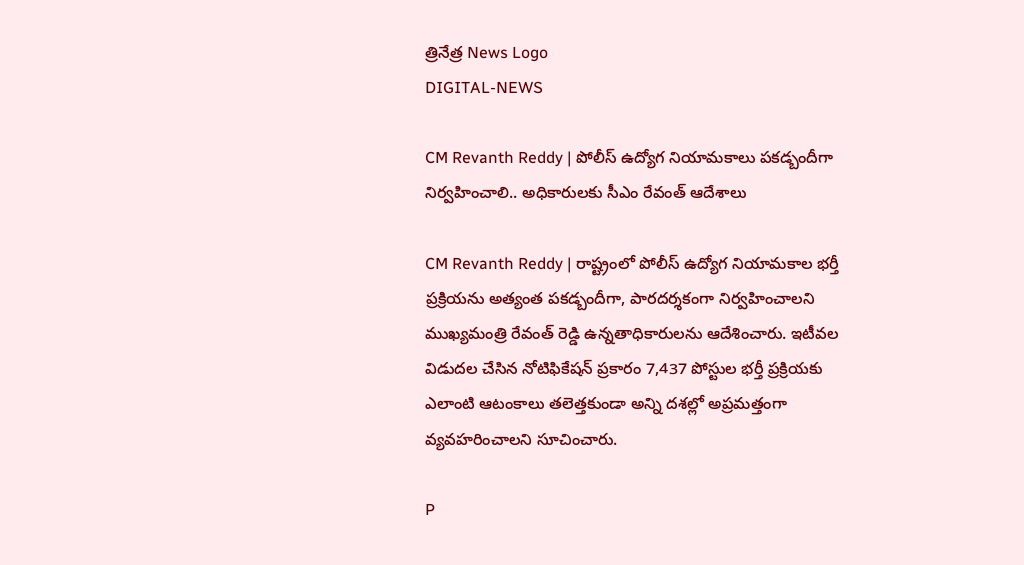త్రినేత్ర News Logo
DIGITAL-NEWS

CM Revanth Reddy | పోలీస్ ఉద్యోగ నియామకాలు పకడ్బందీగా నిర్వహించాలి.. అధికారులకు సీఎం రేవంత్ ఆదేశాలు

CM Revanth Reddy | రాష్ట్రంలో పోలీస్ ఉద్యోగ నియామకాల భర్తీ ప్రక్రియను అత్యంత పకడ్బందీగా, పారదర్శకంగా నిర్వహించాలని ముఖ్యమంత్రి రేవంత్ రెడ్డి ఉన్నతాధికారులను ఆదేశించారు. ఇటీవల విడుదల చేసిన నోటిఫికేషన్ ప్రకారం 7,437 పోస్టుల భర్తీ ప్రక్రియకు ఎలాంటి ఆటంకాలు తలెత్తకుండా అన్ని దశల్లో అప్రమత్తంగా వ్యవహరించాలని సూచించారు.

P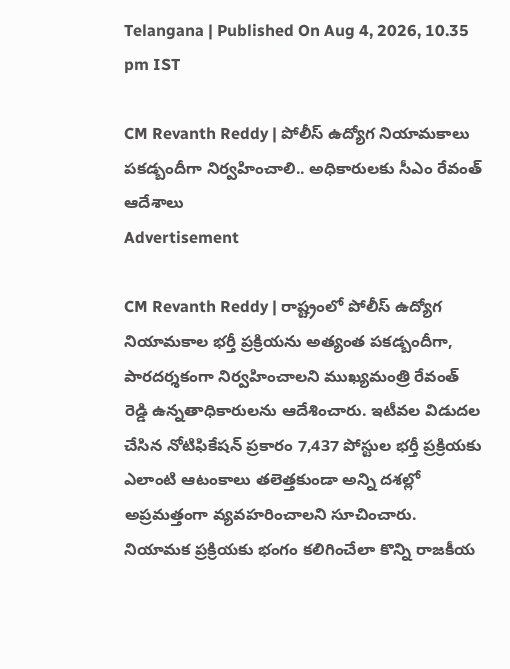Telangana | Published On Aug 4, 2026, 10.35 pm IST

CM Revanth Reddy | పోలీస్ ఉద్యోగ నియామకాలు పకడ్బందీగా నిర్వహించాలి.. అధికారులకు సీఎం రేవంత్ ఆదేశాలు
Advertisement

CM Revanth Reddy | రాష్ట్రంలో పోలీస్ ఉద్యోగ నియామకాల భర్తీ ప్రక్రియను అత్యంత పకడ్బందీగా, పారదర్శకంగా నిర్వహించాలని ముఖ్యమంత్రి రేవంత్ రెడ్డి ఉన్నతాధికారులను ఆదేశించారు. ఇటీవల విడుదల చేసిన నోటిఫికేషన్ ప్రకారం 7,437 పోస్టుల భర్తీ ప్రక్రియకు ఎలాంటి ఆటంకాలు తలెత్తకుండా అన్ని దశల్లో అప్రమత్తంగా వ్యవహరించాలని సూచించారు. నియామక ప్రక్రియకు భంగం కలిగించేలా కొన్ని రాజకీయ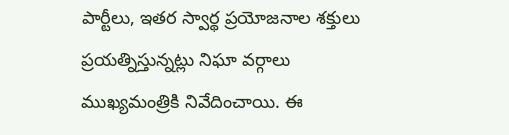పార్టీలు, ఇతర స్వార్థ ప్రయోజనాల శక్తులు ప్రయత్నిస్తున్నట్లు నిఘా వర్గాలు ముఖ్యమంత్రికి నివేదించాయి. ఈ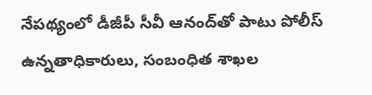నేపథ్యంలో డీజీపీ సీవీ ఆనంద్‌తో పాటు పోలీస్ ఉన్నతాధికారులు, సంబంధిత శాఖల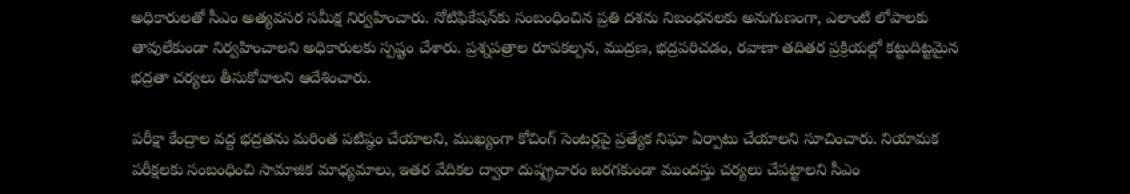అధికారులతో సీఎం అత్యవసర సమీక్ష నిర్వహించారు. నోటిఫికేషన్‌కు సంబంధించిన ప్రతి దశను నిబంధనలకు అనుగుణంగా, ఎలాంటి లోపాలకు తావులేకుండా నిర్వహించాలని అధికారులకు స్పష్టం చేశారు. ప్రశ్నపత్రాల రూపకల్పన, ముద్రణ, భద్రపరిచడం, రవాణా తదితర ప్రక్రియల్లో కట్టుదిట్టమైన భద్రతా చర్యలు తీసుకోవాలని ఆదేశించారు.

పరీక్షా కేంద్రాల వద్ద భద్రతను మరింత పటిష్ఠం చేయాలని, ముఖ్యంగా కోచింగ్ సెంటర్లపై ప్రత్యేక నిఘా ఏర్పాటు చేయాలని సూచించారు. నియామక పరీక్షలకు సంబంధించి సామాజిక మాధ్యమాలు, ఇతర వేదికల ద్వారా దుష్ప్రచారం జరగకుండా ముందస్తు చర్యలు చేపట్టాలని సీఎం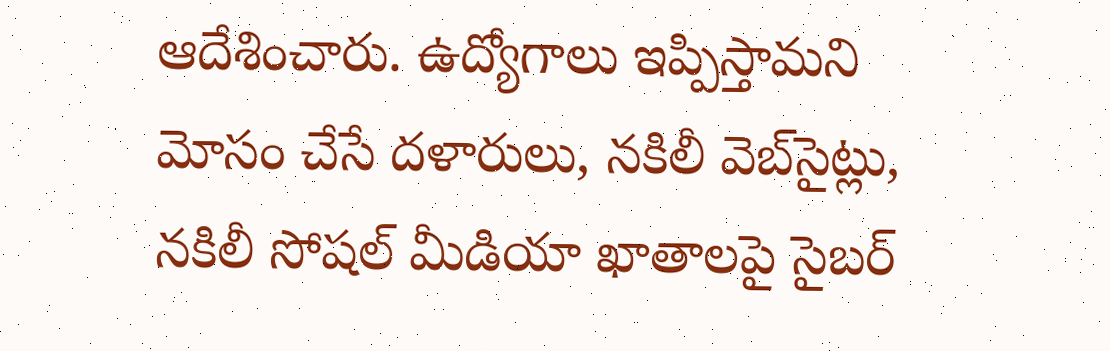ఆదేశించారు. ఉద్యోగాలు ఇప్పిస్తామని మోసం చేసే దళారులు, నకిలీ వెబ్‌సైట్లు, నకిలీ సోషల్ మీడియా ఖాతాలపై సైబర్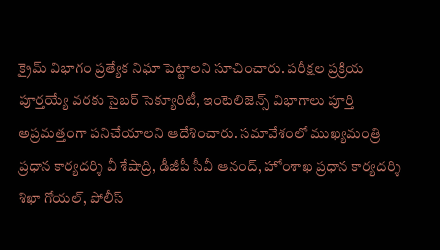క్రైమ్ విభాగం ప్రత్యేక నిఘా పెట్టాలని సూచించారు. పరీక్షల ప్రక్రియ పూర్తయ్యే వరకు సైబర్ సెక్యూరిటీ, ఇంటెలిజెన్స్ విభాగాలు పూర్తి అప్రమత్తంగా పనిచేయాలని ఆదేశించారు. సమావేశంలో ముఖ్యమంత్రి ప్రధాన కార్యదర్శి వీ శేషాద్రి, డీజీపీ సీవీ ఆనంద్, హోంశాఖ ప్రధాన కార్యదర్శి శిఖా గోయల్, పోలీస్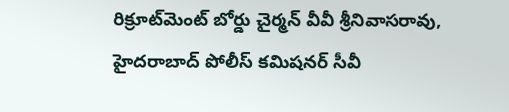రిక్రూట్‌మెంట్ బోర్డు చైర్మన్ వీవీ శ్రీనివాసరావు, హైదరాబాద్ పోలీస్ కమిషనర్ సీవీ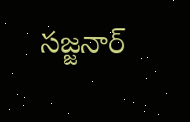సజ్జనార్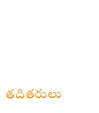తదితరులు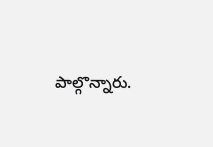పాల్గొన్నారు.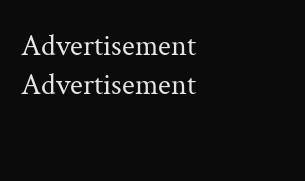Advertisement
Advertisement